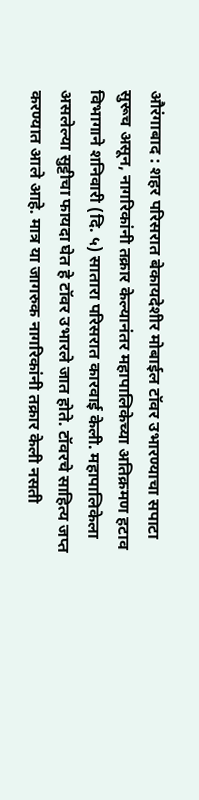औरंगाबाद : शहर परिसरात बेकायदेशीर मोबाईल टॉवर उभारण्याचा सपाटा सुरूच असून, नागरिकांनी तक्रार केल्यानंतर महापालिकेच्या अतिक्रमण हटाव विभागाने शनिवारी (दि. ५) सातारा परिसरात कारवाई केली. महापालिकेला असलेल्या सुट्टीचा फायदा घेत हे टॉवर उभारले जात होते. टॉवरचे साहित्य जप्त करण्यात आले आहे. मात्र या जागरुक नागरिकांनी तक्रार केली नसती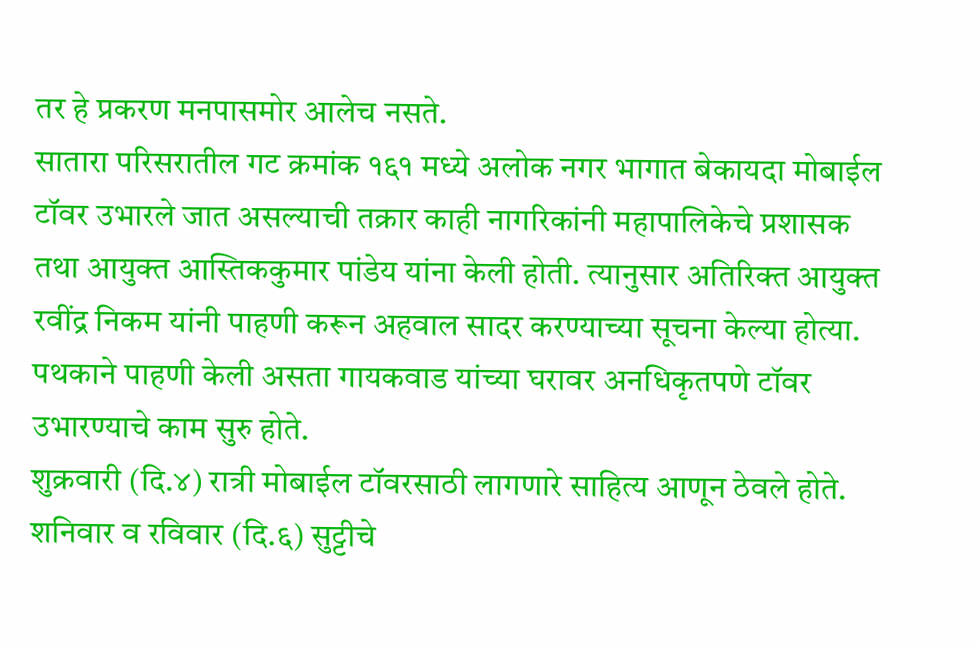तर हे प्रकरण मनपासमोर आलेच नसते.
सातारा परिसरातील गट क्रमांक १६१ मध्ये अलोक नगर भागात बेकायदा मोबाईल टॉवर उभारले जात असल्याची तक्रार काही नागरिकांनी महापालिकेचे प्रशासक तथा आयुक्त आस्तिककुमार पांडेय यांना केली होती. त्यानुसार अतिरिक्त आयुक्त रवींद्र निकम यांनी पाहणी करून अहवाल सादर करण्याच्या सूचना केल्या होत्या. पथकाने पाहणी केली असता गायकवाड यांच्या घरावर अनधिकृतपणे टॉवर उभारण्याचे काम सुरु होते.
शुक्रवारी (दि.४) रात्री मोबाईल टॉवरसाठी लागणारे साहित्य आणून ठेवले होते. शनिवार व रविवार (दि.६) सुट्टीचे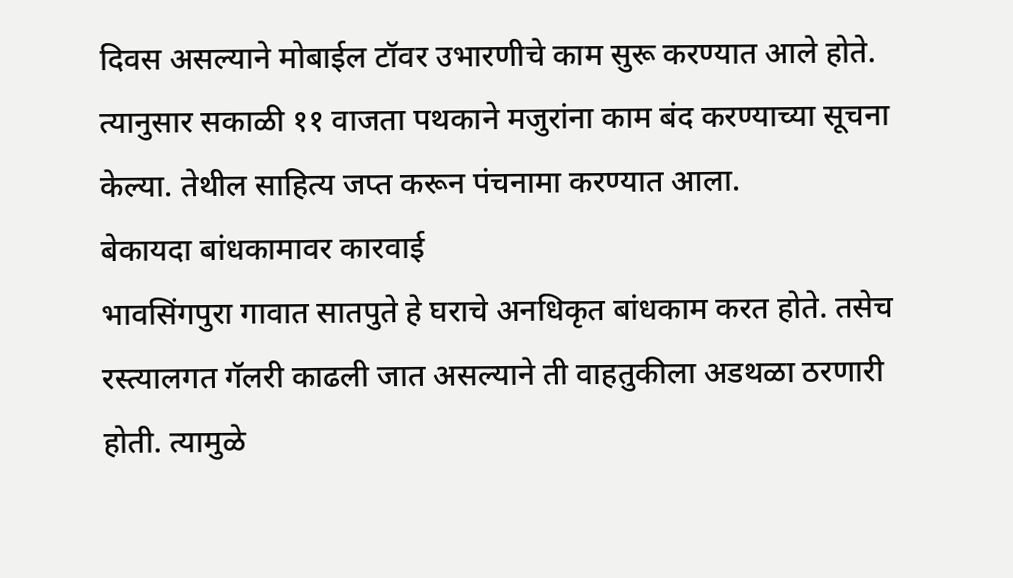दिवस असल्याने मोबाईल टॉवर उभारणीचे काम सुरू करण्यात आले होते. त्यानुसार सकाळी ११ वाजता पथकाने मजुरांना काम बंद करण्याच्या सूचना केल्या. तेथील साहित्य जप्त करून पंचनामा करण्यात आला.
बेकायदा बांधकामावर कारवाई
भावसिंगपुरा गावात सातपुते हे घराचे अनधिकृत बांधकाम करत होते. तसेच रस्त्यालगत गॅलरी काढली जात असल्याने ती वाहतुकीला अडथळा ठरणारी होती. त्यामुळे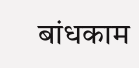बांधकाम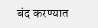बंद करण्यात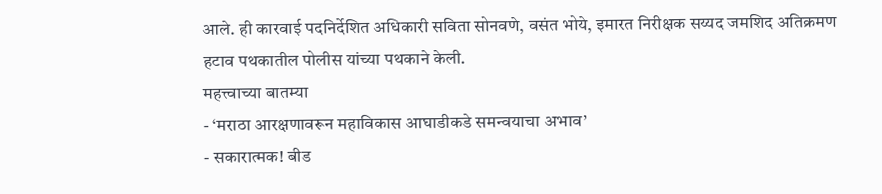आले. ही कारवाई पदनिर्देशित अधिकारी सविता सोनवणे, वसंत भोये, इमारत निरीक्षक सय्यद जमशिद अतिक्रमण हटाव पथकातील पोलीस यांच्या पथकाने केली.
महत्त्वाच्या बातम्या
- ‘मराठा आरक्षणावरून महाविकास आघाडीकडे समन्वयाचा अभाव’
- सकारात्मक! बीड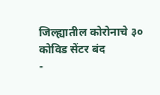जिल्ह्यातील कोरोनाचे ३० कोविड सेंटर बंद
-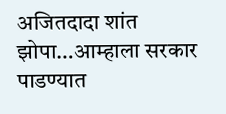अजितदादा शांत झोपा…आम्हाला सरकार पाडण्यात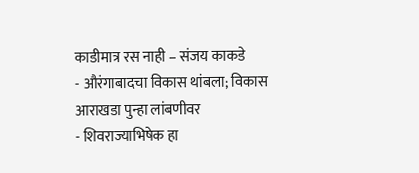काडीमात्र रस नाही – संजय काकडे
- औरंगाबादचा विकास थांबला; विकास आराखडा पुन्हा लांबणीवर
- शिवराज्याभिषेक हा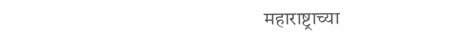महाराष्ट्राच्या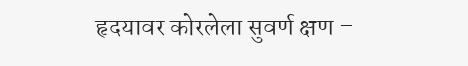हृदयावर कोरलेला सुवर्ण क्षण –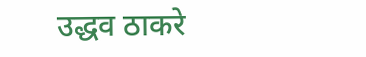उद्धव ठाकरे